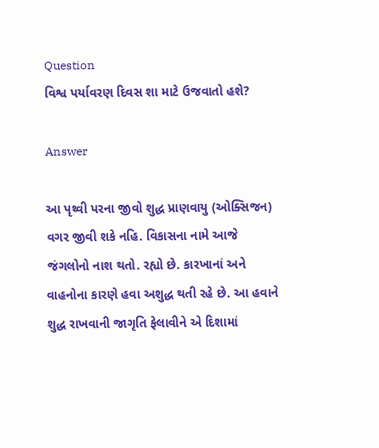Question
વિશ્વ પર્યાવરણ દિવસ શા માટે ઉજવાતો હશે?

Answer

આ પૃથ્વી પરના જીવો શુદ્ધ પ્રાણવાયુ (ઓક્સિજન) વગર જીવી શકે નહિ. વિકાસના નામે આજે જંગલોનો નાશ થતો. રહ્યો છે. કારખાનાં અને વાહનોના કારણે હવા અશુદ્ધ થતી રહે છે. આ હવાને શુદ્ધ રાખવાની જાગૃતિ ફેલાવીને એ દિશામાં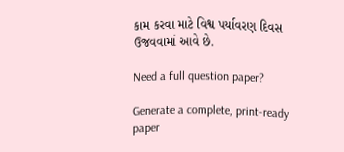કામ કરવા માટે વિશ્વ પર્યાવરણ દિવસ ઉજવવામાં આવે છે.

Need a full question paper?

Generate a complete, print-ready paper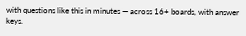with questions like this in minutes — across 16+ boards, with answer keys.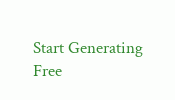Start Generating Free